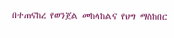በተጠናከረ የወንጀል መከላከልና የህግ ማስከበር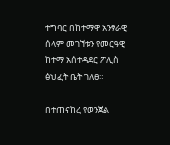ተግባር በከተማዋ አንፃራዊ ሰላም መገኘቱን የመርዓዊ ከተማ አሰተዳደር ፖሊስ ፅህፈት ቤት ገለፀ።

በተጠናከረ የወንጀል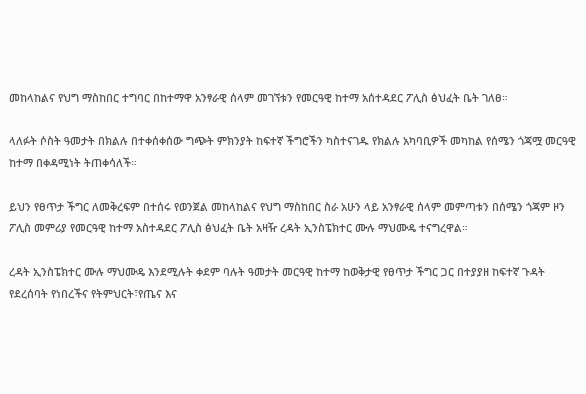መከላከልና የህግ ማስከበር ተግባር በከተማዋ አንፃራዊ ሰላም መገኘቱን የመርዓዊ ከተማ አሰተዳደር ፖሊስ ፅህፈት ቤት ገለፀ።

ላለፉት ሶስት ዓመታት በክልሉ በተቀሰቀሰው ግጭት ምክንያት ከፍተኛ ችግሮችን ካስተናገዱ የክልሉ አካባቢዎች መካከል የሰሜን ጎጃሟ መርዓዊ ከተማ በቀዳሚነት ትጠቀሳለች።

ይህን የፀጥታ ችግር ለመቅረፍም በተሰሩ የወንጀል መከላከልና የህግ ማስከበር ስራ አሁን ላይ አንፃራዊ ሰላም መምጣቱን በሰሜን ጎጃም ዞን ፖሊስ መምሪያ የመርዓዊ ከተማ አስተዳደር ፖሊስ ፅህፈት ቤት አዛዥ ረዳት ኢንስፔክተር ሙሉ ማህሙዴ ተናግረዋል።

ረዳት ኢንስፔክተር ሙሉ ማህሙዴ እንደሚሉት ቀደም ባሉት ዓመታት መርዓዊ ከተማ ከወቅታዊ የፀጥታ ችግር ጋር በተያያዘ ከፍተኛ ጉዳት የደረሰባት የነበረችና የትምህርት፣የጤና እና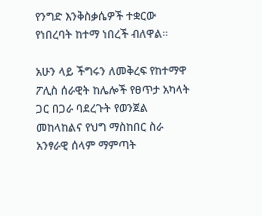የንግድ እንቅስቃሴዎች ተቋርው የነበረባት ከተማ ነበረች ብለዋል።

አሁን ላይ ችግሩን ለመቅረፍ የከተማዋ ፖሊስ ሰራዊት ከሌሎች የፀጥታ አካላት ጋር በጋራ ባደረጉት የወንጀል መከላከልና የህግ ማስከበር ስራ አንፃራዊ ሰላም ማምጣት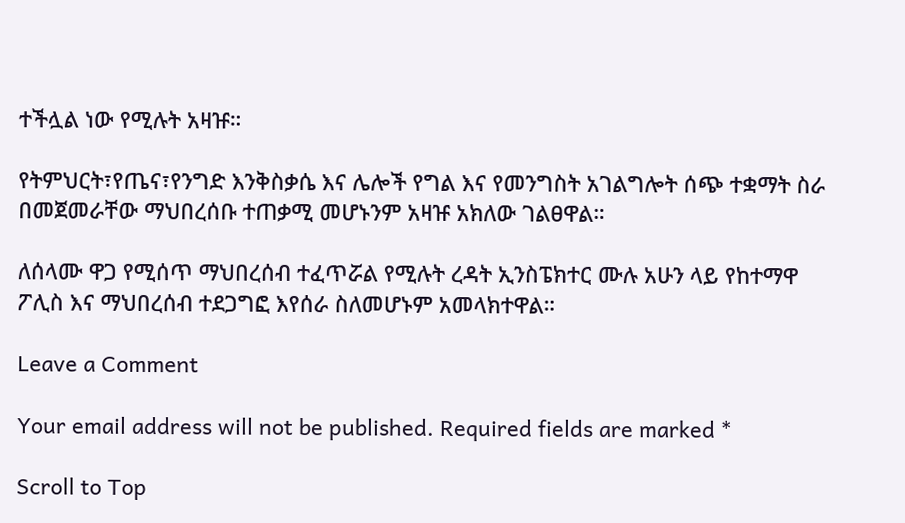ተችሏል ነው የሚሉት አዛዡ።

የትምህርት፣የጤና፣የንግድ እንቅስቃሴ እና ሌሎች የግል እና የመንግስት አገልግሎት ሰጭ ተቋማት ስራ በመጀመራቸው ማህበረሰቡ ተጠቃሚ መሆኑንም አዛዡ አክለው ገልፀዋል።

ለሰላሙ ዋጋ የሚሰጥ ማህበረሰብ ተፈጥሯል የሚሉት ረዳት ኢንስፔክተር ሙሉ አሁን ላይ የከተማዋ ፖሊስ እና ማህበረሰብ ተደጋግፎ እየሰራ ስለመሆኑም አመላክተዋል።

Leave a Comment

Your email address will not be published. Required fields are marked *

Scroll to Top